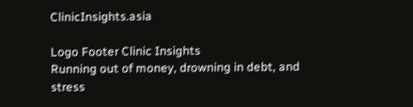ClinicInsights.asia

Logo Footer Clinic Insights
Running out of money, drowning in debt, and stress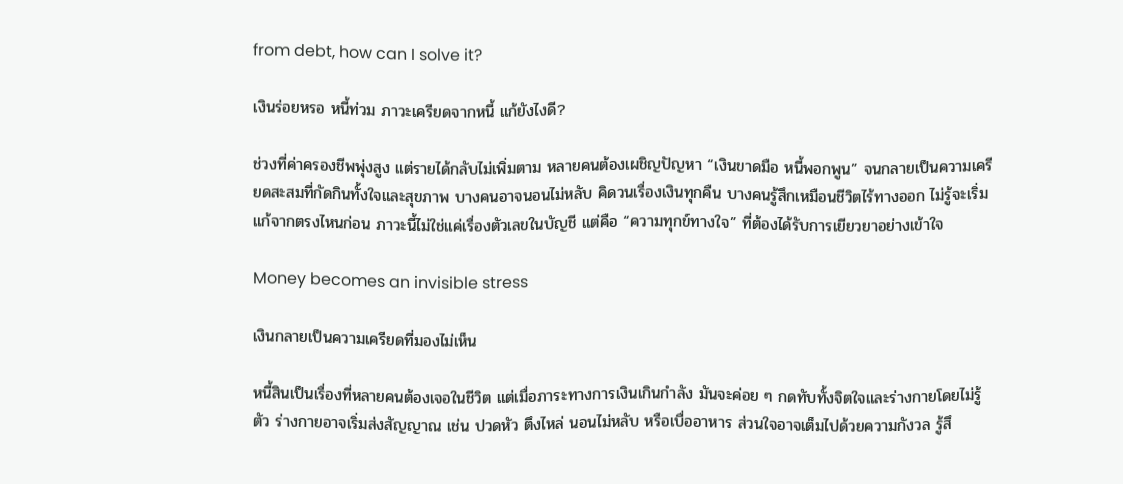from debt, how can I solve it?

เงินร่อยหรอ หนี้ท่วม ภาวะเครียดจากหนี้ แก้ยังไงดี?

ช่วงที่ค่าครองชีพพุ่งสูง แต่รายได้กลับไม่เพิ่มตาม หลายคนต้องเผชิญปัญหา “เงินขาดมือ หนี้พอกพูน” จนกลายเป็นความเครียดสะสมที่กัดกินทั้งใจและสุขภาพ บางคนอาจนอนไม่หลับ คิดวนเรื่องเงินทุกคืน บางคนรู้สึกเหมือนชีวิตไร้ทางออก ไม่รู้จะเริ่มแก้จากตรงไหนก่อน ภาวะนี้ไม่ใช่แค่เรื่องตัวเลขในบัญชี แต่คือ “ความทุกข์ทางใจ” ที่ต้องได้รับการเยียวยาอย่างเข้าใจ

Money becomes an invisible stress

เงินกลายเป็นความเครียดที่มองไม่เห็น

หนี้สินเป็นเรื่องที่หลายคนต้องเจอในชีวิต แต่เมื่อภาระทางการเงินเกินกำลัง มันจะค่อย ๆ กดทับทั้งจิตใจและร่างกายโดยไม่รู้ตัว ร่างกายอาจเริ่มส่งสัญญาณ เช่น ปวดหัว ตึงไหล่ นอนไม่หลับ หรือเบื่ออาหาร ส่วนใจอาจเต็มไปด้วยความกังวล รู้สึ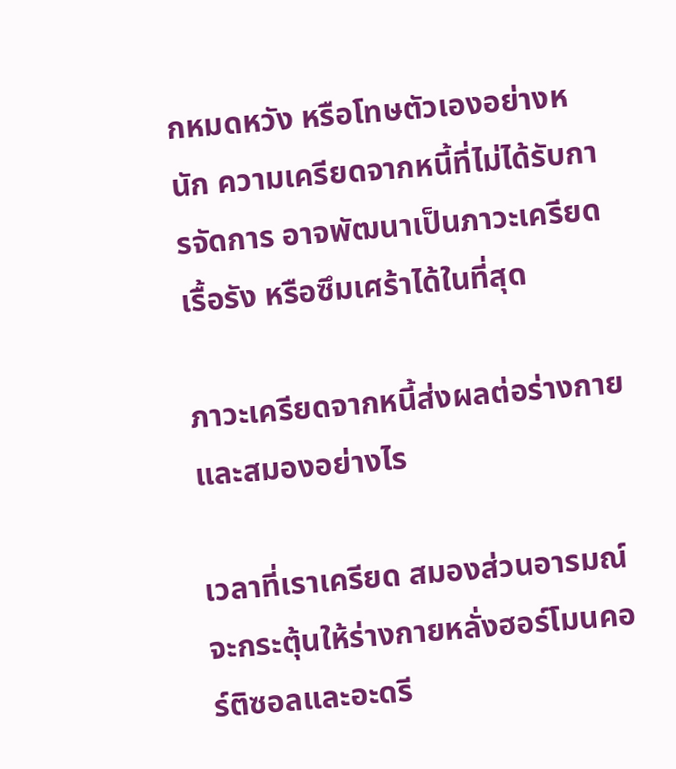กหมดหวัง หรือโทษตัวเองอย่างหนัก ความเครียดจากหนี้ที่ไม่ได้รับการจัดการ อาจพัฒนาเป็นภาวะเครียดเรื้อรัง หรือซึมเศร้าได้ในที่สุด

ภาวะเครียดจากหนี้ส่งผลต่อร่างกายและสมองอย่างไร

เวลาที่เราเครียด สมองส่วนอารมณ์จะกระตุ้นให้ร่างกายหลั่งฮอร์โมนคอร์ติซอลและอะดรี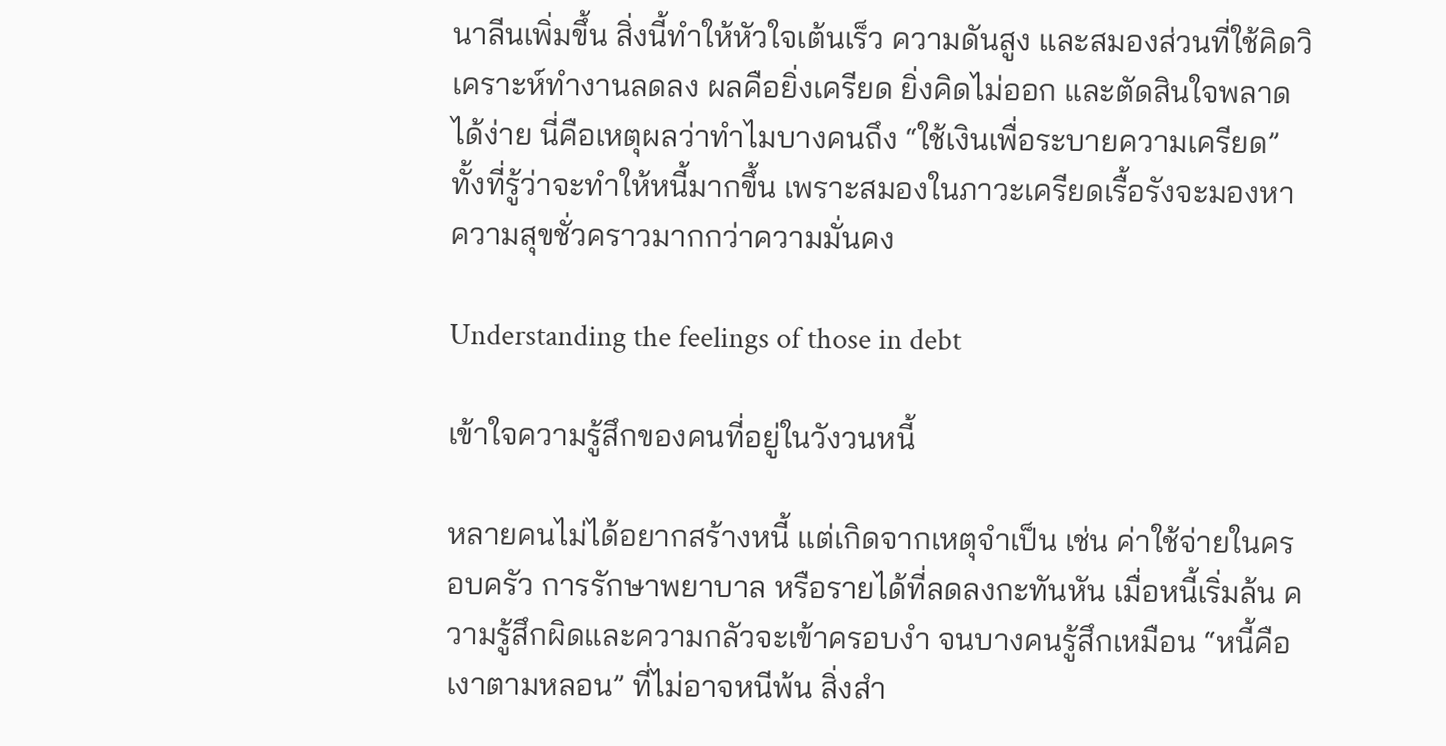นาลีนเพิ่มขึ้น สิ่งนี้ทำให้หัวใจเต้นเร็ว ความดันสูง และสมองส่วนที่ใช้คิดวิเคราะห์ทำงานลดลง ผลคือยิ่งเครียด ยิ่งคิดไม่ออก และตัดสินใจพลาดได้ง่าย นี่คือเหตุผลว่าทำไมบางคนถึง “ใช้เงินเพื่อระบายความเครียด” ทั้งที่รู้ว่าจะทำให้หนี้มากขึ้น เพราะสมองในภาวะเครียดเรื้อรังจะมองหาความสุขชั่วคราวมากกว่าความมั่นคง

Understanding the feelings of those in debt

เข้าใจความรู้สึกของคนที่อยู่ในวังวนหนี้

หลายคนไม่ได้อยากสร้างหนี้ แต่เกิดจากเหตุจำเป็น เช่น ค่าใช้จ่ายในครอบครัว การรักษาพยาบาล หรือรายได้ที่ลดลงกะทันหัน เมื่อหนี้เริ่มล้น ความรู้สึกผิดและความกลัวจะเข้าครอบงำ จนบางคนรู้สึกเหมือน “หนี้คือเงาตามหลอน” ที่ไม่อาจหนีพ้น สิ่งสำ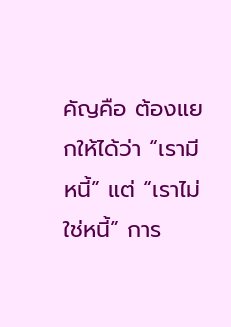คัญคือ ต้องแยกให้ได้ว่า “เรามีหนี้” แต่ “เราไม่ใช่หนี้” การ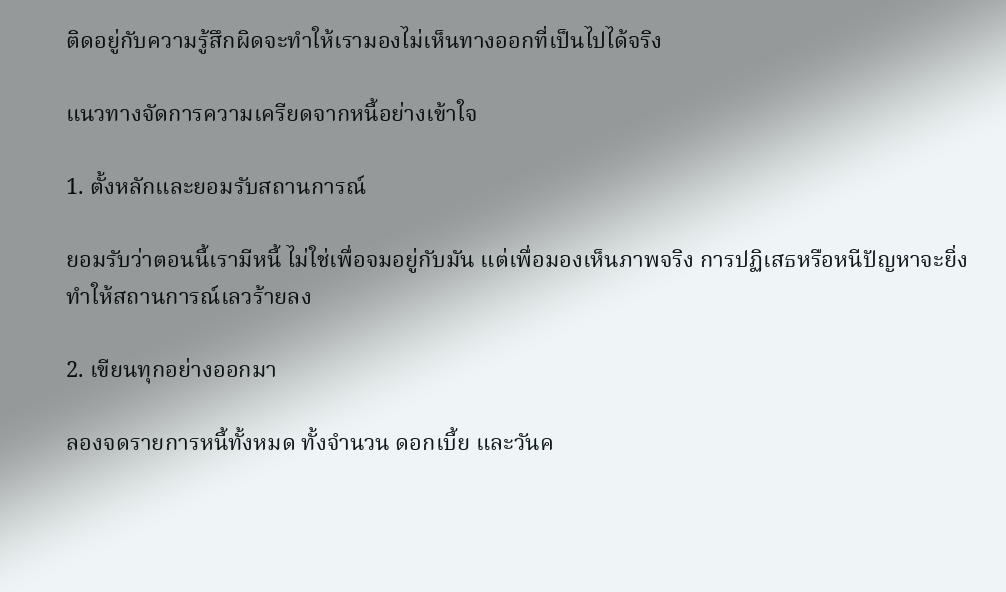ติดอยู่กับความรู้สึกผิดจะทำให้เรามองไม่เห็นทางออกที่เป็นไปได้จริง

แนวทางจัดการความเครียดจากหนี้อย่างเข้าใจ

1. ตั้งหลักและยอมรับสถานการณ์

ยอมรับว่าตอนนี้เรามีหนี้ ไม่ใช่เพื่อจมอยู่กับมัน แต่เพื่อมองเห็นภาพจริง การปฏิเสธหรือหนีปัญหาจะยิ่งทำให้สถานการณ์เลวร้ายลง

2. เขียนทุกอย่างออกมา

ลองจดรายการหนี้ทั้งหมด ทั้งจำนวน ดอกเบี้ย และวันค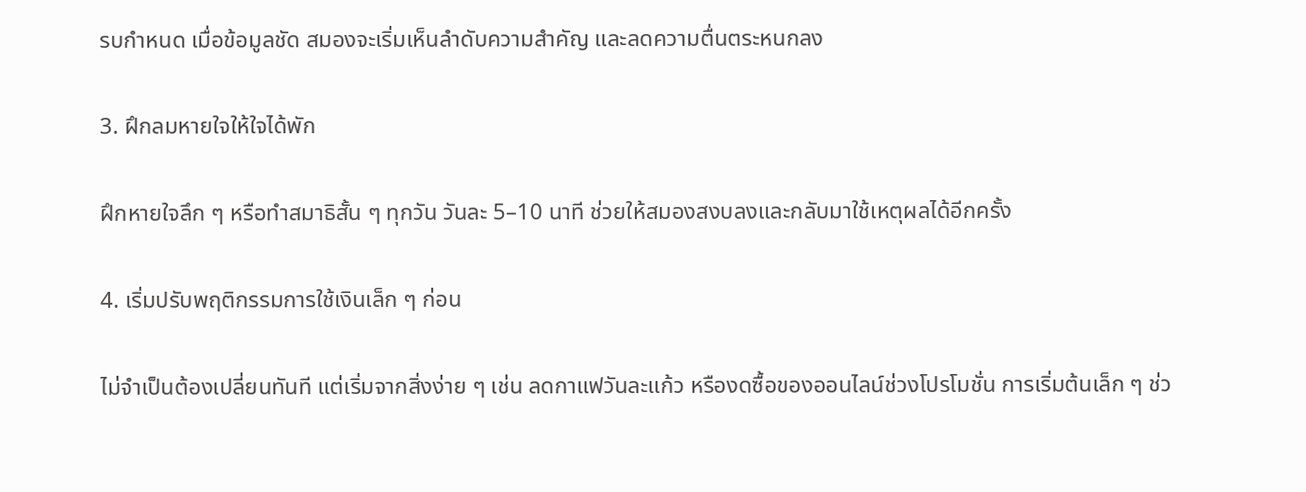รบกำหนด เมื่อข้อมูลชัด สมองจะเริ่มเห็นลำดับความสำคัญ และลดความตื่นตระหนกลง

3. ฝึกลมหายใจให้ใจได้พัก

ฝึกหายใจลึก ๆ หรือทำสมาธิสั้น ๆ ทุกวัน วันละ 5–10 นาที ช่วยให้สมองสงบลงและกลับมาใช้เหตุผลได้อีกครั้ง

4. เริ่มปรับพฤติกรรมการใช้เงินเล็ก ๆ ก่อน

ไม่จำเป็นต้องเปลี่ยนทันที แต่เริ่มจากสิ่งง่าย ๆ เช่น ลดกาแฟวันละแก้ว หรืองดซื้อของออนไลน์ช่วงโปรโมชั่น การเริ่มต้นเล็ก ๆ ช่ว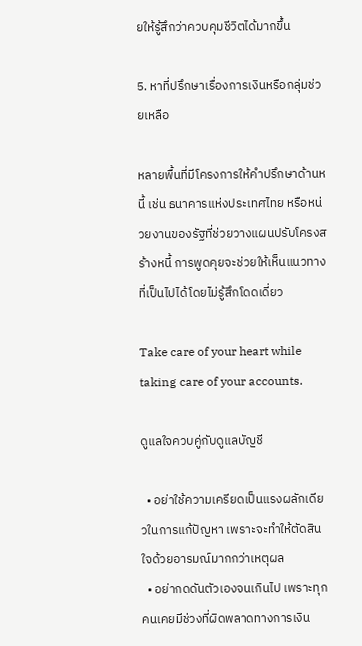ยให้รู้สึกว่าควบคุมชีวิตได้มากขึ้น

5. หาที่ปรึกษาเรื่องการเงินหรือกลุ่มช่วยเหลือ

หลายพื้นที่มีโครงการให้คำปรึกษาด้านหนี้ เช่น ธนาคารแห่งประเทศไทย หรือหน่วยงานของรัฐที่ช่วยวางแผนปรับโครงสร้างหนี้ การพูดคุยจะช่วยให้เห็นแนวทางที่เป็นไปได้โดยไม่รู้สึกโดดเดี่ยว

Take care of your heart while taking care of your accounts.

ดูแลใจควบคู่กับดูแลบัญชี

  • อย่าใช้ความเครียดเป็นแรงผลักเดียวในการแก้ปัญหา เพราะจะทำให้ตัดสินใจด้วยอารมณ์มากกว่าเหตุผล
  • อย่ากดดันตัวเองจนเกินไป เพราะทุกคนเคยมีช่วงที่ผิดพลาดทางการเงิน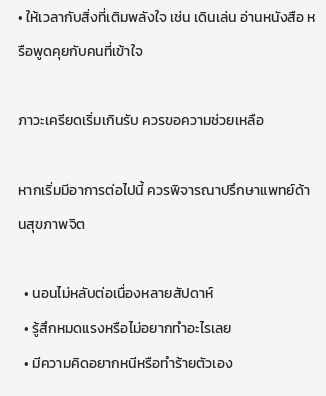• ให้เวลากับสิ่งที่เติมพลังใจ เช่น เดินเล่น อ่านหนังสือ หรือพูดคุยกับคนที่เข้าใจ

ภาวะเครียดเริ่มเกินรับ ควรขอความช่วยเหลือ

หากเริ่มมีอาการต่อไปนี้ ควรพิจารณาปรึกษาแพทย์ด้านสุขภาพจิต

  • นอนไม่หลับต่อเนื่องหลายสัปดาห์
  • รู้สึกหมดแรงหรือไม่อยากทำอะไรเลย
  • มีความคิดอยากหนีหรือทำร้ายตัวเอง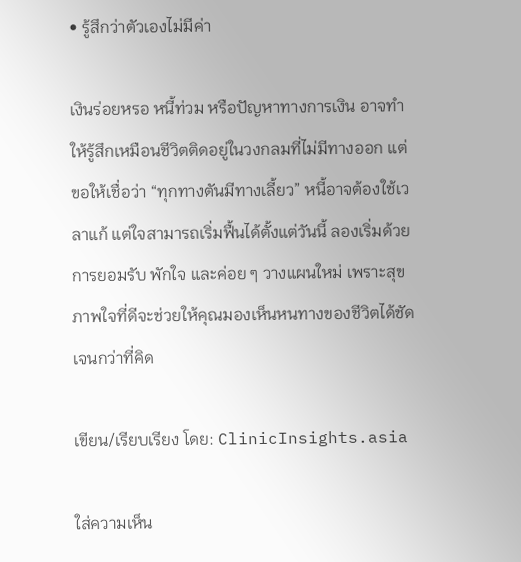• รู้สึกว่าตัวเองไม่มีค่า

เงินร่อยหรอ หนี้ท่วม หรือปัญหาทางการเงิน อาจทำให้รู้สึกเหมือนชีวิตติดอยู่ในวงกลมที่ไม่มีทางออก แต่ขอให้เชื่อว่า “ทุกทางตันมีทางเลี้ยว” หนี้อาจต้องใช้เวลาแก้ แต่ใจสามารถเริ่มฟื้นได้ตั้งแต่วันนี้ ลองเริ่มด้วยการยอมรับ พักใจ และค่อย ๆ วางแผนใหม่ เพราะสุขภาพใจที่ดีจะช่วยให้คุณมองเห็นหนทางของชีวิตได้ชัดเจนกว่าที่คิด

เขียน/เรียบเรียง โดย: ClinicInsights.asia

ใส่ความเห็น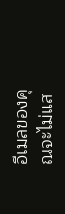อีเมลของคุณจะไม่แส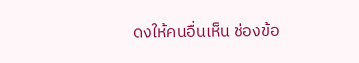ดงให้คนอื่นเห็น ช่องข้อ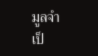มูลจำเป็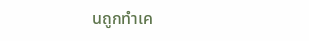นถูกทำเค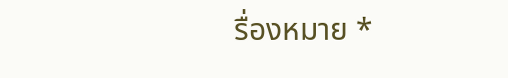รื่องหมาย *